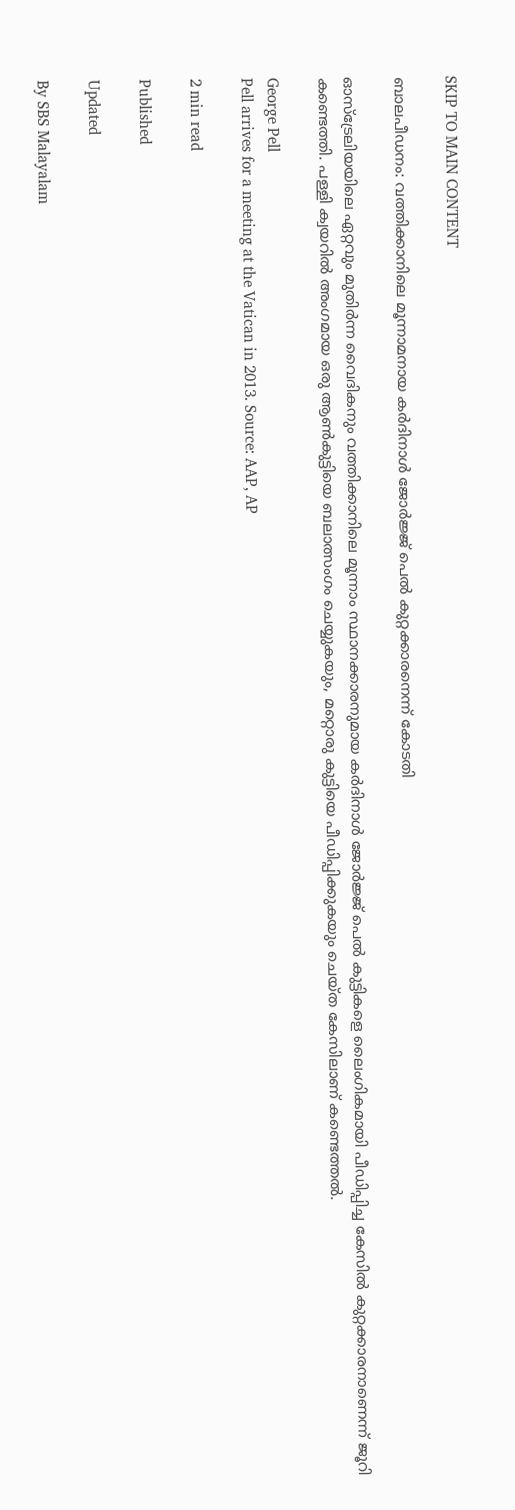SKIP TO MAIN CONTENT

ബാലപീഡനം: വത്തിക്കാനിലെ മൂന്നാമനായ കര്‍ദിനാള്‍ ജോര്‍ജ്ജ് പെല്‍ കുറ്റക്കാരനെന്ന് കോടതി

ഓസ്‌ട്രേലിയയിലെ ഏറ്റവും മുതിര്‍ന്ന വൈദികനും വത്തിക്കാനിലെ മൂന്നാം സ്ഥാനക്കാരനുമായ കര്‍ദിനാള്‍ ജോര്‍ജ്ജ് പെല്‍ കുട്ടികളെ ലൈംഗികമായി പീഡിപ്പിച്ച കേസില്‍ കുറ്റക്കാരനാണെന്ന് ജൂറി കണ്ടെത്തി. പള്ളി ക്വയറില്‍ അംഗമായ ഒരു ആണ്‍കുട്ടിയെ ബലാത്സംഗം ചെയ്യുകയും, മറ്റൊരു കുട്ടിയെ പീഡിപ്പിക്കുകയും ചെയ്ത കേസിലാണ് കണ്ടെത്തല്‍.

George Pell
Pell arrives for a meeting at the Vatican in 2013. Source: AAP, AP

2 min read

Published

Updated

By SBS Malayalam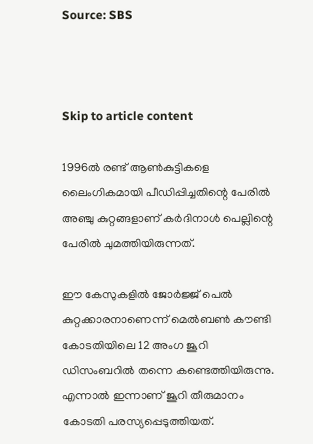Source: SBS



Skip to article content

1996ല്‍ രണ്ട് ആണ്‍കുട്ടികളെ ലൈംഗികമായി പീഡിപ്പിച്ചതിന്റെ പേരില്‍ അഞ്ചു കുറ്റങ്ങളാണ് കര്‍ദിനാള്‍ പെല്ലിന്റെ പേരില്‍ ചുമത്തിയിരുന്നത്.

ഈ കേസുകളില്‍ ജോര്‍ജ്ജ് പെല്‍ കുറ്റക്കാരനാണെന്ന് മെല്‍ബണ്‍ കൗണ്ടി കോടതിയിലെ 12 അംഗ ജൂറി ഡിസംബറില്‍ തന്നെ കണ്ടെത്തിയിരുന്നു. എന്നാല്‍ ഇന്നാണ് ജൂറി തീരുമാനം കോടതി പരസ്യപ്പെടുത്തിയത്.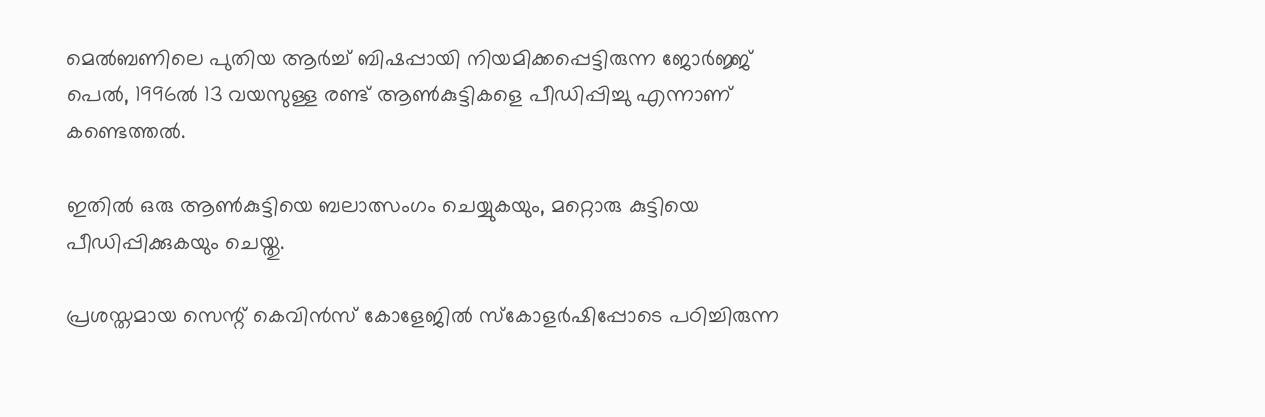മെല്‍ബണിലെ പുതിയ ആര്‍ച്ച് ബിഷപ്പായി നിയമിക്കപ്പെട്ടിരുന്ന ജോര്‍ജ്ജ് പെല്‍, 1996ല്‍ 13 വയസുള്ള രണ്ട് ആണ്‍കുട്ടികളെ പീഡിപ്പിച്ചു എന്നാണ് കണ്ടെത്തല്‍.

ഇതില്‍ ഒരു ആണ്‍കുട്ടിയെ ബലാത്സംഗം ചെയ്യുകയും, മറ്റൊരു കുട്ടിയെ പീഡിപ്പിക്കുകയും ചെയ്തു.

പ്രശസ്തമായ സെന്റ് കെവിന്‍സ് കോളേജില്‍ സ്‌കോളര്‍ഷിപ്പോടെ പഠിച്ചിരുന്ന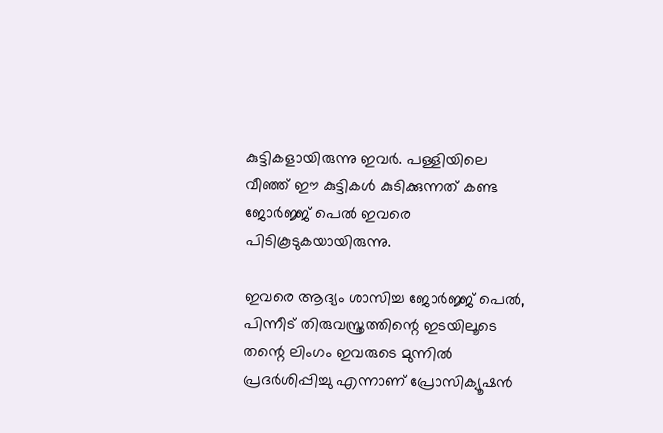കുട്ടികളായിരുന്നു ഇവര്‍. പള്ളിയിലെ വീഞ്ഞ് ഈ കുട്ടികള്‍ കുടിക്കുന്നത് കണ്ട ജോര്‍ജ്ജ് പെല്‍ ഇവരെ പിടികൂടുകയായിരുന്നു.

ഇവരെ ആദ്യം ശാസിച്ച ജോര്‍ജ്ജ് പെല്‍, പിന്നീട് തിരുവസ്ത്രത്തിന്റെ ഇടയിലൂടെ തന്റെ ലിംഗം ഇവരുടെ മുന്നില്‍ പ്രദര്‍ശിപ്പിച്ചു എന്നാണ് പ്രോസിക്യൂഷന്‍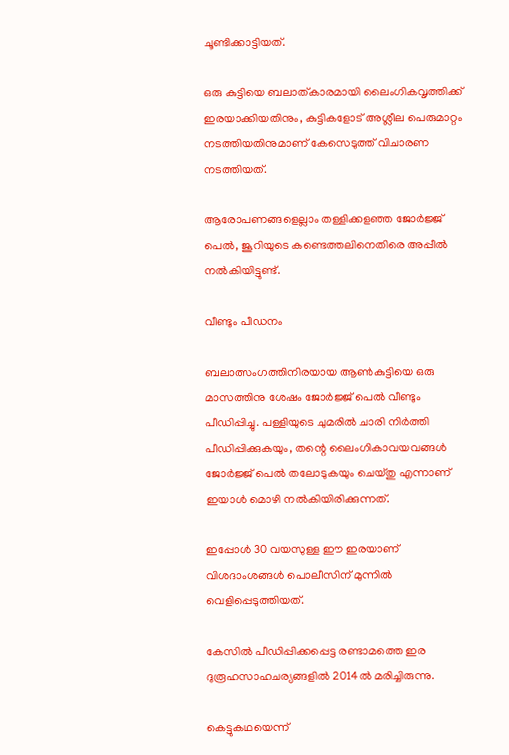ചൂണ്ടിക്കാട്ടിയത്.

ഒരു കുട്ടിയെ ബലാത്കാരമായി ലൈംഗികവൃത്തിക്ക് ഇരയാക്കിയതിനും, കുട്ടികളോട് അശ്ലീല പെരുമാറ്റം നടത്തിയതിനുമാണ് കേസെടുത്ത് വിചാരണ നടത്തിയത്.

ആരോപണങ്ങളെല്ലാം തള്ളിക്കളഞ്ഞ ജോര്‍ജ്ജ് പെല്‍, ജൂറിയുടെ കണ്ടെത്തലിനെതിരെ അപ്പീല്‍ നല്‍കിയിട്ടുണ്ട്.

വീണ്ടും പീഡനം

ബലാത്സംഗത്തിനിരയായ ആണ്‍കുട്ടിയെ ഒരു മാസത്തിനു ശേഷം ജോര്‍ജ്ജ് പെല്‍ വീണ്ടും പീഡിപ്പിച്ചു. പള്ളിയുടെ ചുമരില്‍ ചാരി നിര്‍ത്തി പീഡിപ്പിക്കുകയും, തന്റെ ലൈംഗികാവയവങ്ങള്‍ ജോര്‍ജ്ജ് പെല്‍ തലോടുകയും ചെയ്തു എന്നാണ് ഇയാള്‍ മൊഴി നല്‍കിയിരിക്കുന്നത്.

ഇപ്പോള്‍ 30 വയസുള്ള ഈ ഇരയാണ് വിശദാംശങ്ങള്‍ പൊലീസിന് മുന്നില്‍ വെളിപ്പെടുത്തിയത്.

കേസില്‍ പീഡിപ്പിക്കപ്പെട്ട രണ്ടാമത്തെ ഇര ദുരൂഹസാഹചര്യങ്ങളില്‍ 2014ല്‍ മരിച്ചിരുന്നു.

കെട്ടുകഥയെന്ന്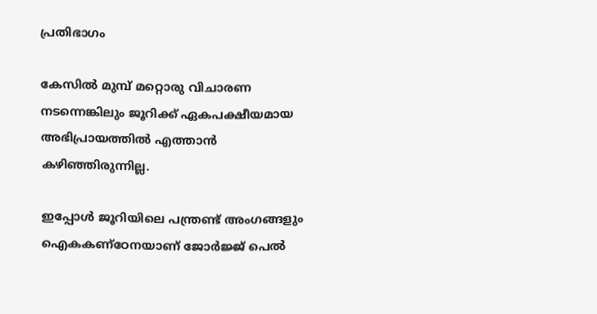പ്രതിഭാഗം

കേസില്‍ മുമ്പ് മറ്റൊരു വിചാരണ നടന്നെങ്കിലും ജൂറിക്ക് ഏകപക്ഷീയമായ അഭിപ്രായത്തില്‍ എത്താന്‍ കഴിഞ്ഞിരുന്നില്ല.

ഇപ്പോള്‍ ജൂറിയിലെ പന്ത്രണ്ട് അംഗങ്ങളും ഐകകണ്‌ഠേനയാണ് ജോര്‍ജ്ജ് പെല്‍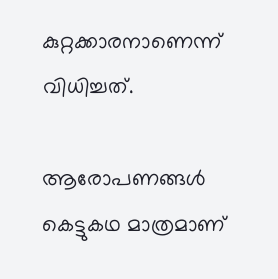കുറ്റക്കാരനാണെന്ന് വിധിച്ചത്.

ആരോപണങ്ങള്‍ കെട്ടുകഥ മാത്രമാണ്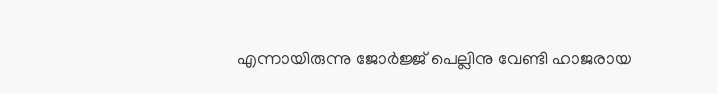എന്നായിരുന്നു ജോര്‍ജ്ജ് പെല്ലിനു വേണ്ടി ഹാജരായ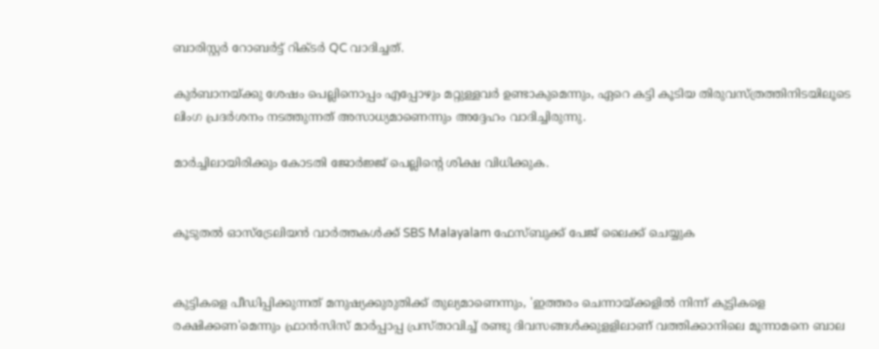ബാരിസ്റ്റര്‍ റോബര്‍ട്ട് റിക്ടര്‍ QC വാദിച്ചത്.

കുര്‍ബാനയ്ക്കു ശേഷം പെല്ലിനൊപ്പം എപ്പോഴും മറ്റുള്ളവര്‍ ഉണ്ടാകുമെന്നും, ഏറെ കട്ടി കൂടിയ തിരുവസ്ത്രത്തിനിടയിലൂടെ ലിംഗ പ്രദര്‍ശനം നടത്തുന്നത് അസാധ്യമാണെന്നും അദ്ദേഹം വാദിച്ചിരുന്നു.

മാര്‍ച്ചിലായിരിക്കും കോടതി ജോര്‍ജ്ജ് പെല്ലിന്റെ ശിക്ഷ വിധിക്കുക.


കൂടുതല്‍ ഓസ്‌ട്രേലിയന്‍ വാര്‍ത്തകള്‍ക്ക് SBS Malayalam ഫേസ്ബുക്ക് പേജ് ലൈക്ക് ചെയ്യുക


കുട്ടികളെ പീഡിപ്പിക്കുന്നത് മനുഷ്യക്കുരുതിക്ക് തുല്യമാണെന്നും, 'ഇത്തരം ചെന്നായ്ക്കളില്‍ നിന്ന് കുട്ടികളെ രക്ഷിക്കണ'മെന്നും ഫ്രാന്‍സിസ് മാര്‍പ്പാപ്പ പ്രസ്താവിച്ച് രണ്ടു ദിവസങ്ങള്‍ക്കുളളിലാണ് വത്തിക്കാനിലെ മൂന്നാമനെ ബാല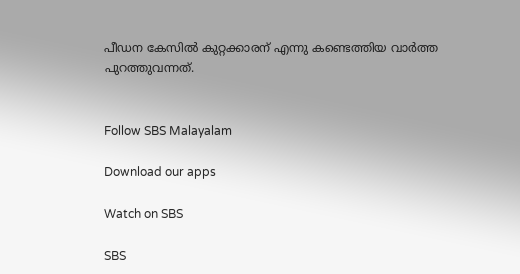പീഡന കേസില്‍ കുറ്റക്കാരന് എന്നു കണ്ടെത്തിയ വാര്‍ത്ത പുറത്തുവന്നത്.


Follow SBS Malayalam

Download our apps

Watch on SBS

SBS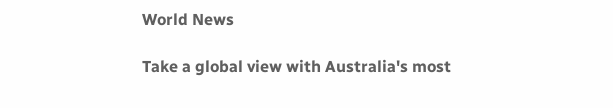World News

Take a global view with Australia's most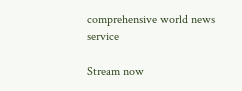comprehensive world news service

Stream now